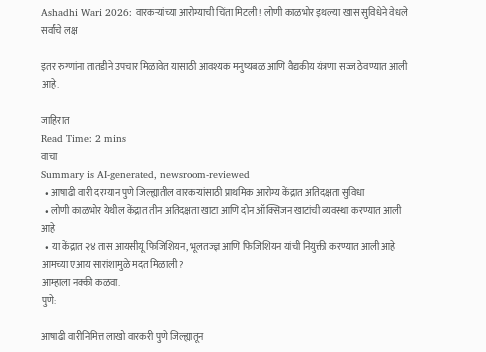Ashadhi Wari 2026: वारकऱ्यांच्या आरोग्याची चिंता मिटली! लोणी काळभोर इथल्या खास सुविधेने वेधले सर्वांचे लक्ष

इतर रुग्णांना तातडीने उपचार मिळावेत यासाठी आवश्यक मनुष्यबळ आणि वैद्यकीय यंत्रणा सज्ज ठेवण्यात आली आहे.

जाहिरात
Read Time: 2 mins
वाचा
Summary is AI-generated, newsroom-reviewed
  • आषाढी वारी दरम्यान पुणे जिल्ह्यातील वारकऱ्यांसाठी प्राथमिक आरोग्य केंद्रात अतिदक्षता सुविधा
  • लोणी काळभोर येथील केंद्रात तीन अतिदक्षता खाटा आणि दोन ऑक्सिजन खाटांची व्यवस्था करण्यात आली आहे
  • या केंद्रात २४ तास आयसीयू फिजिशियन, भूलतज्ज्ञ आणि फिजिशियन यांची नियुक्ती करण्यात आली आहे
आमच्या एआय सारांशामुळे मदत मिळाली?
आम्हाला नक्की कळवा.
पुणे:

आषाढी वारीनिमित्त लाखो वारकरी पुणे जिल्ह्यातून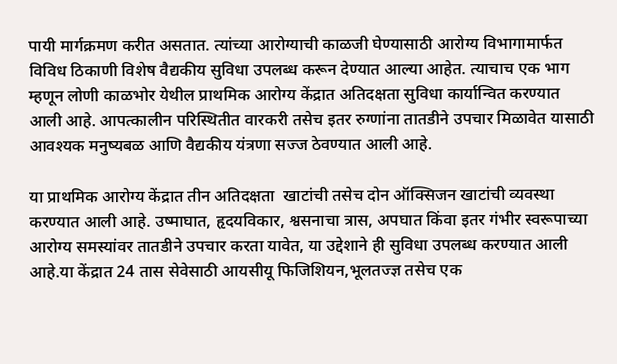पायी मार्गक्रमण करीत असतात. त्यांच्या आरोग्याची काळजी घेण्यासाठी आरोग्य विभागामार्फत विविध ठिकाणी विशेष वैद्यकीय सुविधा उपलब्ध करून देण्यात आल्या आहेत. त्याचाच एक भाग म्हणून लोणी काळभोर येथील प्राथमिक आरोग्य केंद्रात अतिदक्षता सुविधा कार्यान्वित करण्यात आली आहे. आपत्कालीन परिस्थितीत वारकरी तसेच इतर रुग्णांना तातडीने उपचार मिळावेत यासाठी आवश्यक मनुष्यबळ आणि वैद्यकीय यंत्रणा सज्ज ठेवण्यात आली आहे.

या प्राथमिक आरोग्य केंद्रात तीन अतिदक्षता  खाटांची तसेच दोन ऑक्सिजन खाटांची व्यवस्था करण्यात आली आहे. उष्माघात, हृदयविकार, श्वसनाचा त्रास, अपघात किंवा इतर गंभीर स्वरूपाच्या आरोग्य समस्यांवर तातडीने उपचार करता यावेत, या उद्देशाने ही सुविधा उपलब्ध करण्यात आली आहे.या केंद्रात 24 तास सेवेसाठी आयसीयू फिजिशियन,भूलतज्ज्ञ तसेच एक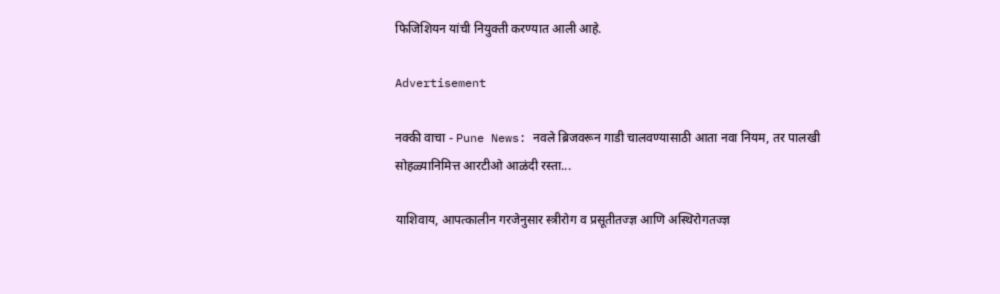फिजिशियन यांची नियुक्ती करण्यात आली आहे.

Advertisement

नक्की वाचा - Pune News: नवले ब्रिजवरून गाडी चालवण्यासाठी आता नवा नियम, तर पालखी सोहळ्यानिमित्त आरटीओ आळंदी रस्ता...

याशिवाय, आपत्कालीन गरजेनुसार स्त्रीरोग व प्रसूतीतज्ज्ञ आणि अस्थिरोगतज्ज्ञ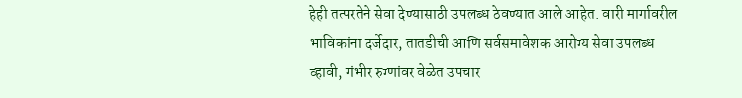हेही तत्परतेने सेवा देण्यासाठी उपलब्ध ठेवण्यात आले आहेत. वारी मार्गावरील भाविकांना दर्जेदार, तातडीची आणि सर्वसमावेशक आरोग्य सेवा उपलब्ध व्हावी, गंभीर रुग्णांवर वेळेत उपचार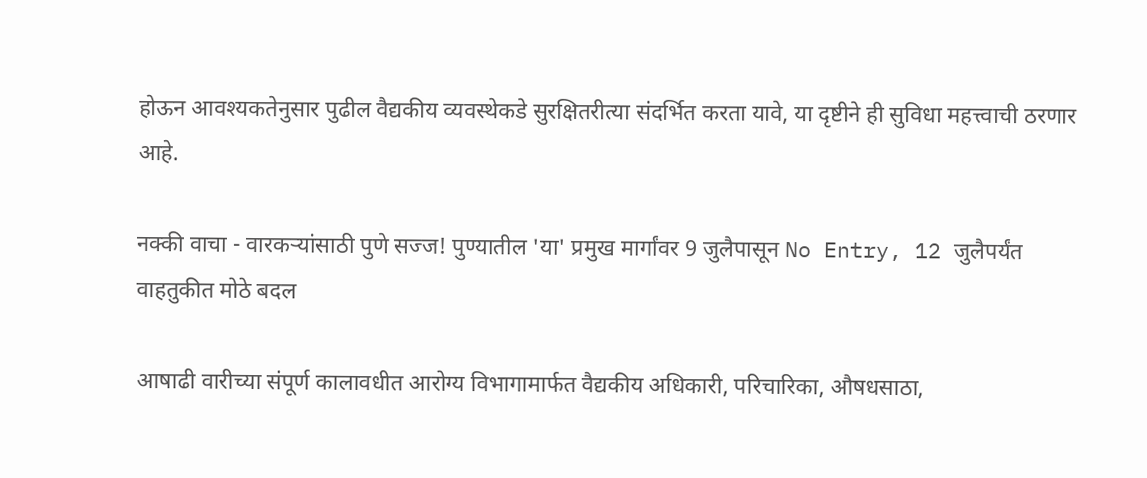होऊन आवश्यकतेनुसार पुढील वैद्यकीय व्यवस्थेकडे सुरक्षितरीत्या संदर्भित करता यावे, या दृष्टीने ही सुविधा महत्त्वाची ठरणार आहे.

नक्की वाचा - वारकऱ्यांसाठी पुणे सज्ज! पुण्यातील 'या' प्रमुख मार्गांवर 9 जुलैपासून No Entry, 12 जुलैपर्यंत वाहतुकीत मोठे बदल

आषाढी वारीच्या संपूर्ण कालावधीत आरोग्य विभागामार्फत वैद्यकीय अधिकारी, परिचारिका, औषधसाठा,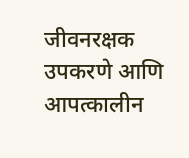जीवनरक्षक उपकरणे आणि आपत्कालीन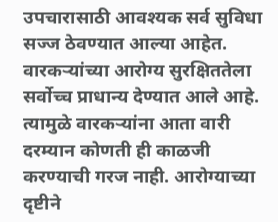उपचारासाठी आवश्यक सर्व सुविधा सज्ज ठेवण्यात आल्या आहेत. वारकऱ्यांच्या आरोग्य सुरक्षिततेला सर्वोच्च प्राधान्य देण्यात आले आहे. त्यामुळे वारकऱ्यांना आता वारी दरम्यान कोणती ही काळजी करण्याची गरज नाही. आरोग्याच्या दृष्टीने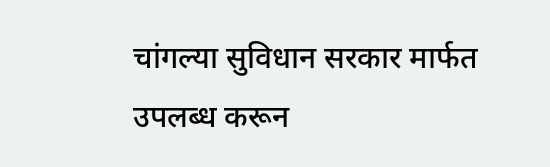चांगल्या सुविधान सरकार मार्फत उपलब्ध करून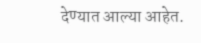देण्यात आल्या आहेत.